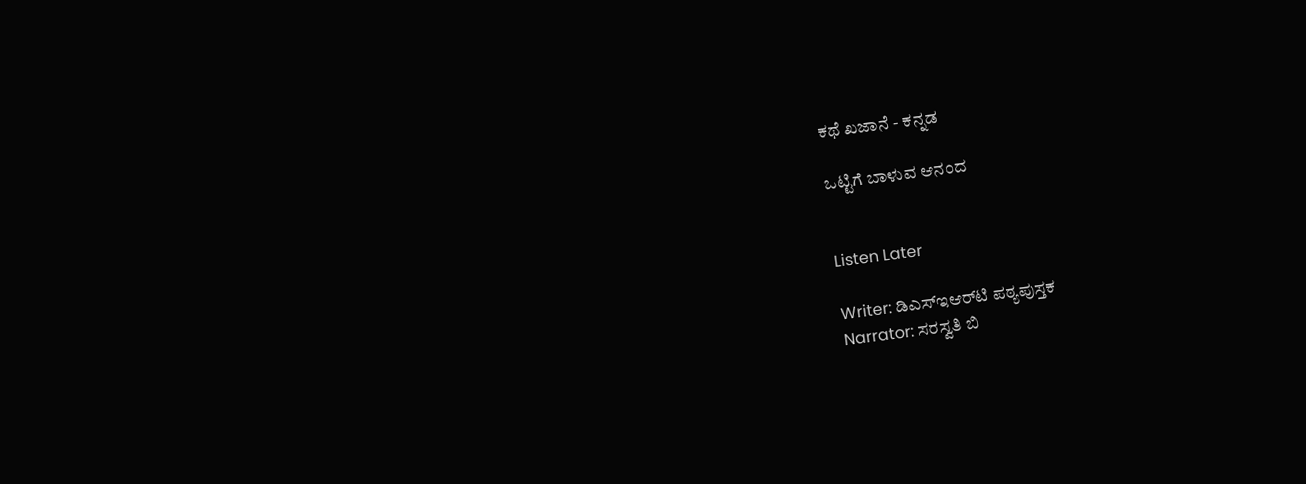ಕಥೆ ಖಜಾನೆ - ಕನ್ನಡ

ಒಟ್ಟಿಗೆ ಬಾಳುವ ಆನಂದ


Listen Later

Writer: ಡಿಎಸ್‌ಇಆರ್‌ಟಿ ಪಠ್ಯಪುಸ್ತಕ
Narrator: ಸರಸ್ವತಿ ಬಿ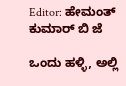Editor: ಹೇಮಂತ್ ಕುಮಾರ್ ಬಿ ಜೆ

ಒಂದು ಹಳ್ಳಿ, ಅಲ್ಲಿ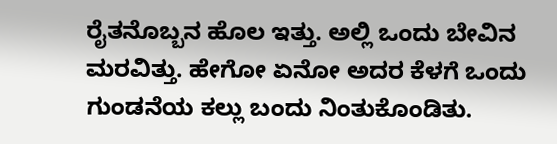ರೈತನೊಬ್ಬನ ಹೊಲ ಇತ್ತು. ಅಲ್ಲಿ ಒಂದು ಬೇವಿನ ಮರವಿತ್ತು. ಹೇಗೋ ಏನೋ ಅದರ ಕೆಳಗೆ ಒಂದು ಗುಂಡನೆಯ ಕಲ್ಲು ಬಂದು ನಿಂತುಕೊಂಡಿತು.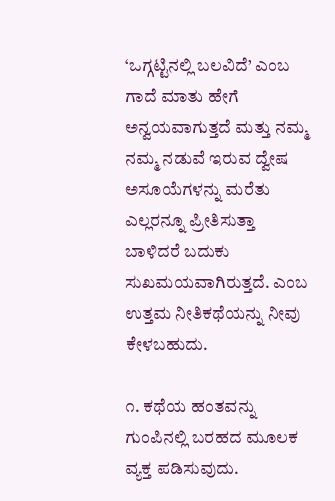‘ಒಗ್ಗಟ್ಟಿನಲ್ಲಿ ಬಲವಿದೆ’ ಎಂಬ ಗಾದೆ ಮಾತು ಹೇಗೆ ಅನ್ವಯವಾಗುತ್ತದೆ ಮತ್ತು ನಮ್ಮ ನಮ್ಮ ನಡುವೆ ಇರುವ ದ್ವೇಷ ಅಸೂಯೆಗಳನ್ನು ಮರೆತು ಎಲ್ಲರನ್ನೂ ಪ್ರೀತಿಸುತ್ತಾ ಬಾಳಿದರೆ ಬದುಕು ಸುಖಮಯವಾಗಿರುತ್ತದೆ. ಎಂಬ ಉತ್ತಮ ನೀತಿಕಥೆಯನ್ನು ನೀವು ಕೇಳಬಹುದು.

೧. ಕಥೆಯ ಹಂತವನ್ನು ಗುಂಪಿನಲ್ಲಿ ಬರಹದ ಮೂಲಕ ವ್ಯಕ್ತ ಪಡಿಸುವುದು.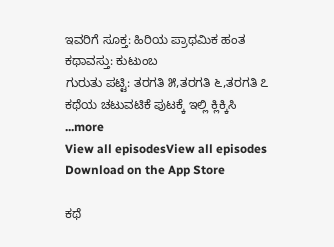ಇವರಿಗೆ ಸೂಕ್ತ: ಹಿರಿಯ ಪ್ರಾಥಮಿಕ ಹಂತ
ಕಥಾವಸ್ತು: ಕುಟುಂಬ
ಗುರುತು ಪಟ್ಟಿ: ತರಗತಿ ೫,ತರಗತಿ ೬,ತರಗತಿ ೭
ಕಥೆಯ ಚಟುವಟಿಕೆ ಪುಟಕ್ಕೆ ಇಲ್ಲಿ ಕ್ಲಿಕ್ಕಿಸಿ
...more
View all episodesView all episodes
Download on the App Store

ಕಥೆ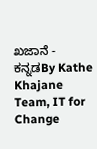ಖಜಾನೆ - ಕನ್ನಡBy Kathe Khajane Team, IT for Change